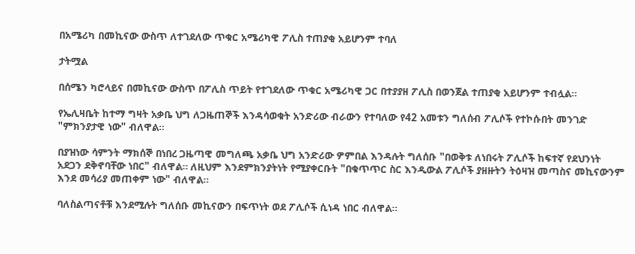በአሜሪካ በመኪናው ውስጥ ለተገደለው ጥቁር አሜሪካዊ ፖሊስ ተጠያቂ አይሆንም ተባለ

ታትሟል

በሰሜን ካሮላይና በመኪናው ውስጥ በፖሊስ ጥይት የተገደለው ጥቁር አሜሪካዊ ጋር በተያያዘ ፖሊስ በወንጀል ተጠያቂ አይሆንም ተብሏል።

የኤሊዛቤት ከተማ ግዛት አቃቤ ህግ ለጋዜጠኞች እንዳሳወቁት አንድሪው ብራውን የተባለው የ42 አመቱን ግለሰብ ፖሊሶች የተኮሱበት መንገድ "ምክንያታዊ ነው" ብለዋል።

በያዝነው ሳምንት ማክሰኞ በነበረ ጋዜጣዊ መግለጫ አቃቤ ህግ አንድሪው ዎምበል እንዳሉት ግለሰቡ "በወቅቱ ለነበሩት ፖሊሶች ከፍተኛ የደህንነት አደጋን ደቅኖባቸው ነበር" ብለዋል። ለዚህም እንደምክንያትነት የሚያቀርቡት "በቁጥጥር ስር እንዲውል ፖሊሶች ያዘዙትን ትዕዛዝ መጣስና መኪናውንም እንደ መሳሪያ መጠቀም ነው" ብለዋል።

ባለስልጣናቶቹ እንደሚሉት ግለሰቡ መኪናውን በፍጥነት ወደ ፖሊሶች ሲነዳ ነበር ብለዋል።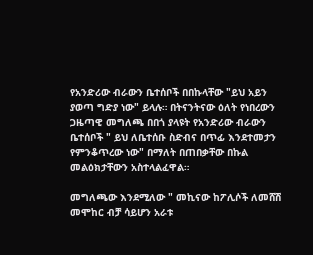የአንድሪው ብራውን ቤተሰቦች በበኩላቸው "ይህ አይን ያወጣ ግድያ ነው" ይላሉ። በትናንትናው ዕለት የነበረውን ጋዜጣዊ መግለጫ በበጎ ያላዩት የአንድሪው ብራውን ቤተሰቦች " ይህ ለቤተሰቡ ስድብና በጥፊ እንደተመታን የምንቆጥረው ነው" በማለት በጠበቃቸው በኩል መልዕክታቸውን አስተላልፈዋል።

መግለጫው እንደሚለው " መኪናው ከፖሊሶች ለመሸሽ መሞከር ብቻ ሳይሆን አራቱ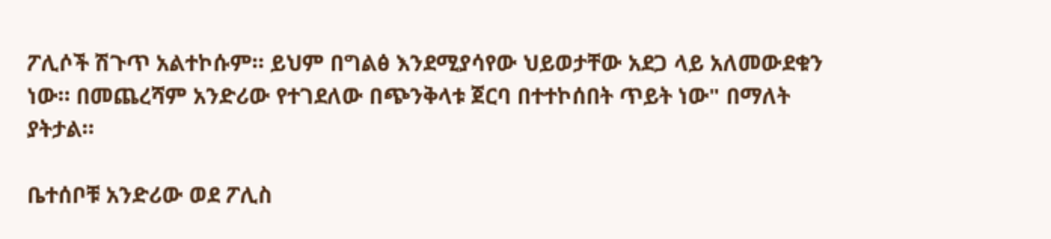ፖሊሶች ሽጉጥ አልተኮሱም። ይህም በግልፅ እንደሚያሳየው ህይወታቸው አደጋ ላይ አለመውደቁን ነው። በመጨረሻም አንድሪው የተገደለው በጭንቅላቱ ጀርባ በተተኮሰበት ጥይት ነው" በማለት ያትታል።

ቤተሰቦቹ አንድሪው ወደ ፖሊስ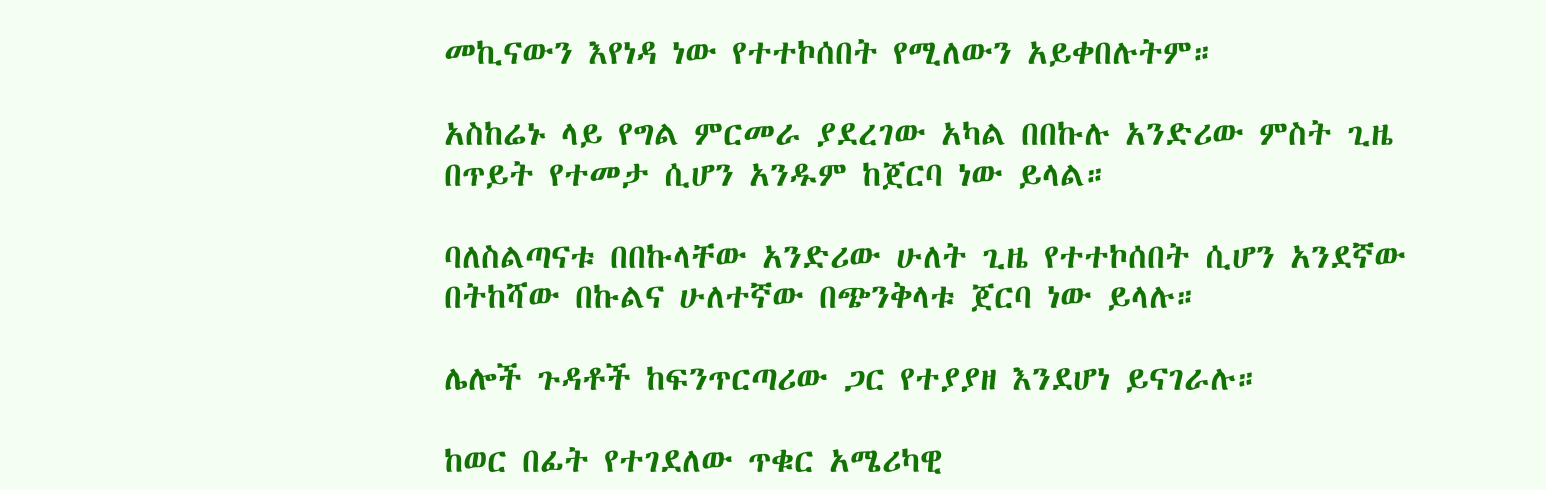መኪናውን እየነዳ ነው የተተኮሰበት የሚለውን አይቀበሉትም።

አስከሬኑ ላይ የግል ምርመራ ያደረገው አካል በበኩሉ አንድሪው ምስት ጊዜ በጥይት የተመታ ሲሆን አንዱም ከጀርባ ነው ይላል።

ባለስልጣናቱ በበኩላቸው አንድሪው ሁለት ጊዜ የተተኮሰበት ሲሆን አንደኛው በትከሻው በኩልና ሁለተኛው በጭንቅላቱ ጀርባ ነው ይላሉ።

ሌሎች ጉዳቶች ከፍንጥርጣሪው ጋር የተያያዘ እንደሆነ ይናገራሉ።

ከወር በፊት የተገደለው ጥቁር አሜሪካዊ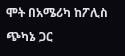ሞት በአሜሪካ ከፖሊስ ጭካኔ ጋር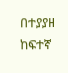በተያያዘ ከፍተኛ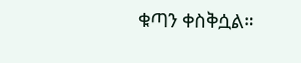ቁጣን ቀስቅሷል።